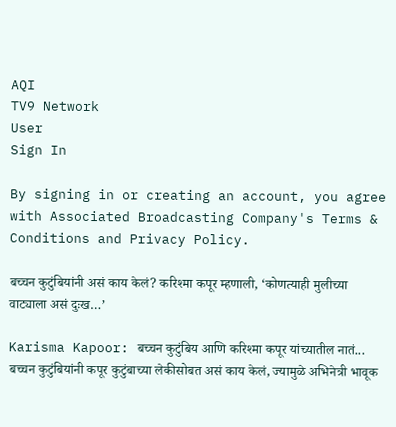AQI
TV9 Network
User
Sign In

By signing in or creating an account, you agree with Associated Broadcasting Company's Terms & Conditions and Privacy Policy.

बच्चन कुटुंबियांनी असं काय केलं? करिश्मा कपूर म्हणाली, ‘कोणत्याही मुलीच्या वाट्याला असं दुःख…’

Karisma Kapoor: बच्चन कुटुंबिय आणि करिश्मा कपूर यांच्यातील नातं... बच्चन कुटुंबियांनी कपूर कुटुंबाच्या लेकीसोबत असं काय केलं, ज्यामुळे अभिनेत्री भावूक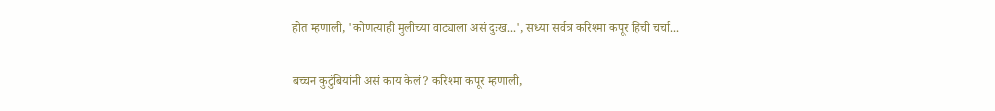होत म्हणाली, 'कोणत्याही मुलीच्या वाट्याला असं दुःख...', सध्या सर्वत्र करिश्मा कपूर हिची चर्चा...

बच्चन कुटुंबियांनी असं काय केलं? करिश्मा कपूर म्हणाली,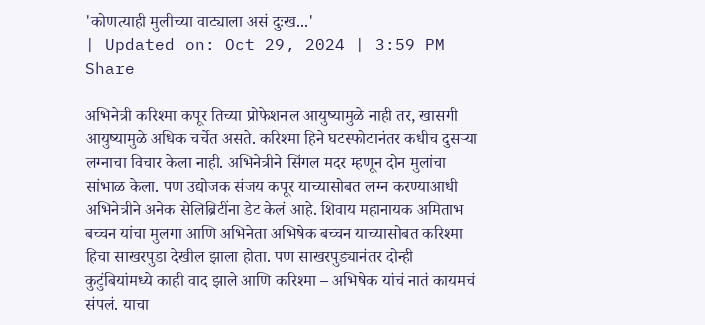'कोणत्याही मुलीच्या वाट्याला असं दुःख...'
| Updated on: Oct 29, 2024 | 3:59 PM
Share

अभिनेत्री करिश्मा कपूर तिच्या प्रोफेशनल आयुष्यामुळे नाही तर, खासगी आयुष्यामुळे अधिक चर्चेत असते. करिश्मा हिने घटस्फोटानंतर कधीच दुसऱ्या लग्नाचा विचार केला नाही. अभिनेत्रीने सिंगल मदर म्हणून दोन मुलांचा सांभाळ केला. पण उद्योजक संजय कपूर याच्यासोबत लग्न करण्याआधी अभिनेत्रीने अनेक सेलिब्रिटींना डेट केलं आहे. शिवाय महानायक अमिताभ बच्चन यांचा मुलगा आणि अभिनेता अभिषेक बच्चन याच्यासोबत करिश्मा हिचा साखरपुडा देखील झाला होता. पण साखरपुड्यानंतर दोन्ही कुटुंबियांमध्ये काही वाद झाले आणि करिश्मा – अभिषेक यांचं नातं कायमचं संपलं. याचा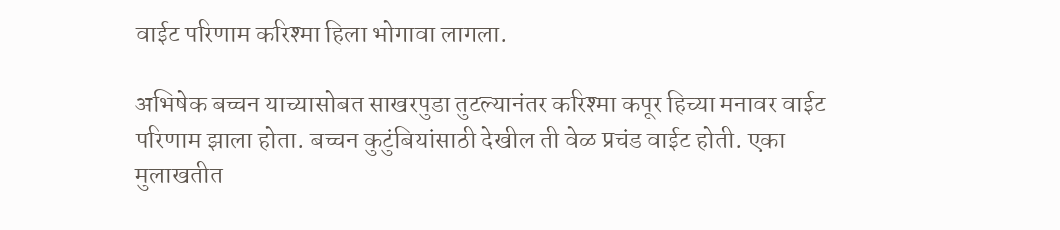वाईट परिणाम करिश्मा हिला भोगावा लागला.

अभिषेक बच्चन याच्यासोबत साखरपुडा तुटल्यानंतर करिश्मा कपूर हिच्या मनावर वाईट परिणाम झाला होता. बच्चन कुटुंबियांसाठी देखील ती वेळ प्रचंड वाईट होती. एका मुलाखतीत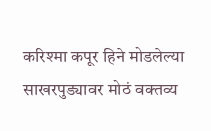करिश्मा कपूर हिने मोडलेल्या साखरपुड्यावर मोठं वक्तव्य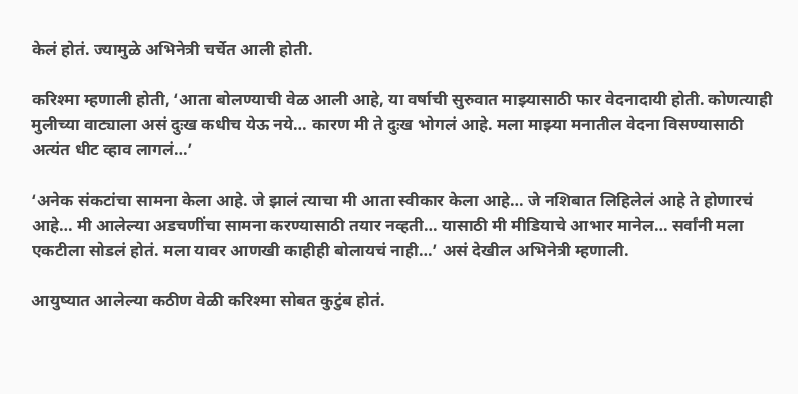केलं होतं. ज्यामुळे अभिनेत्री चर्चेत आली होती.

करिश्मा म्हणाली होती, ‘आता बोलण्याची वेळ आली आहे, या वर्षाची सुरुवात माझ्यासाठी फार वेदनादायी होती. कोणत्याही मुलीच्या वाट्याला असं दुःख कधीच येऊ नये… कारण मी ते दुःख भोगलं आहे. मला माझ्या मनातील वेदना विसण्यासाठी अत्यंत धीट व्हाव लागलं…’

‘अनेक संकटांचा सामना केला आहे. जे झालं त्याचा मी आता स्वीकार केला आहे… जे नशिबात लिहिलेलं आहे ते होणारचं आहे… मी आलेल्या अडचणींचा सामना करण्यासाठी तयार नव्हती… यासाठी मी मीडियाचे आभार मानेल… सर्वांनी मला एकटीला सोडलं होतं. मला यावर आणखी काहीही बोलायचं नाही…’ असं देखील अभिनेत्री म्हणाली.

आयुष्यात आलेल्या कठीण वेळी करिश्मा सोबत कुटुंब होतं.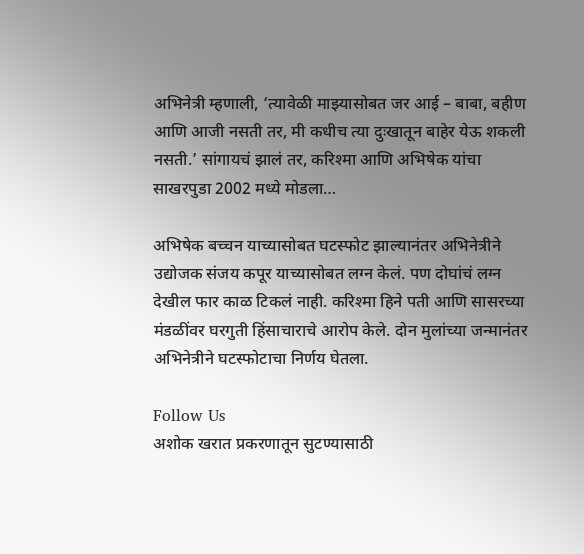अभिनेत्री म्हणाली, ‘त्यावेळी माझ्यासोबत जर आई – बाबा, बहीण आणि आजी नसती तर, मी कधीच त्या दुःखातून बाहेर येऊ शकली नसती.’ सांगायचं झालं तर, करिश्मा आणि अभिषेक यांचा साखरपुडा 2002 मध्ये मोडला…

अभिषेक बच्चन याच्यासोबत घटस्फोट झाल्यानंतर अभिनेत्रीने उद्योजक संजय कपूर याच्यासोबत लग्न केलं. पण दोघांचं लग्न देखील फार काळ टिकलं नाही. करिश्मा हिने पती आणि सासरच्या मंडळींवर घरगुती हिंसाचाराचे आरोप केले. दोन मुलांच्या जन्मानंतर अभिनेत्रीने घटस्फोटाचा निर्णय घेतला.

Follow Us
अशोक खरात प्रकरणातून सुटण्यासाठी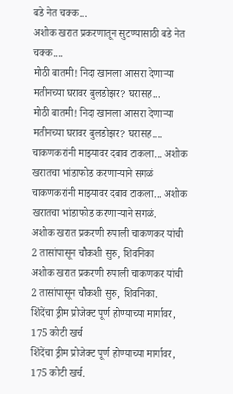बडे नेत चक्क...
अशोक खरात प्रकरणातून सुटण्यासाठी बडे नेत चक्क....
मोठी बातमी! निदा खानला आसरा देणाऱ्या मतीनच्या घरावर बुलडोझर? घरासह...
मोठी बातमी! निदा खानला आसरा देणाऱ्या मतीनच्या घरावर बुलडोझर? घरासह....
चाकणकरांनी माझ्यावर दबाव टाकला... अशोक खरातचा भांडाफोड करणाऱ्याने सगळं
चाकणकरांनी माझ्यावर दबाव टाकला... अशोक खरातचा भांडाफोड करणाऱ्याने सगळं.
अशोक खरात प्रकरणी रुपाली चाकणकर यांची 2 तासांपासून चौकशी सुरु, शिवनिका
अशोक खरात प्रकरणी रुपाली चाकणकर यांची 2 तासांपासून चौकशी सुरु, शिवनिका.
शिंदेंचा ड्रीम प्रोजेक्ट पूर्ण होण्याच्या मार्गावर, 175 कोटी खर्च
शिंदेंचा ड्रीम प्रोजेक्ट पूर्ण होण्याच्या मार्गावर, 175 कोटी खर्च.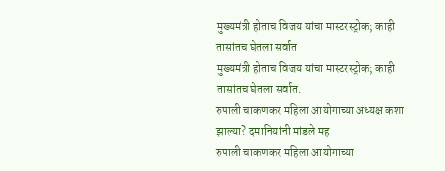मुख्यमंत्री होताच विजय यांचा मास्टरस्ट्रोक; काही तासांतच घेतला सर्वात
मुख्यमंत्री होताच विजय यांचा मास्टरस्ट्रोक; काही तासांतच घेतला सर्वात.
रुपाली चाकणकर महिला आयोगाच्या अध्यक्ष कशा झाल्या? दमानियांनी मांडले मह
रुपाली चाकणकर महिला आयोगाच्या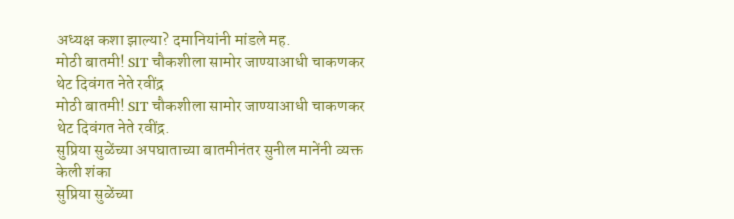अध्यक्ष कशा झाल्या? दमानियांनी मांडले मह.
मोठी बातमी! SIT चौकशीला सामोर जाण्याआधी चाकणकर थेट दिवंगत नेते रवींद्र
मोठी बातमी! SIT चौकशीला सामोर जाण्याआधी चाकणकर थेट दिवंगत नेते रवींद्र.
सुप्रिया सुळेंच्या अपघाताच्या बातमीनंतर सुनील मानेंनी व्यक्त केली शंका
सुप्रिया सुळेंच्या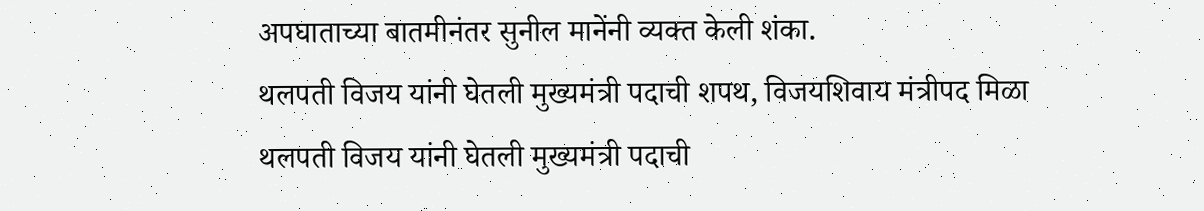अपघाताच्या बातमीनंतर सुनील मानेंनी व्यक्त केली शंका.
थलपती विजय यांनी घेतली मुख्यमंत्री पदाची शपथ, विजयशिवाय मंत्रीपद मिळा
थलपती विजय यांनी घेतली मुख्यमंत्री पदाची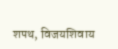शपथ, विजयशिवाय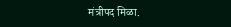मंत्रीपद मिळा.